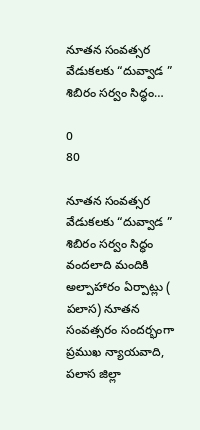నూతన సంవత్సర వేడుకలకు “దువ్వాడ ” శిబిరం సర్వం సిద్ధం…

0
80

నూతన సంవత్సర వేడుకలకు “దువ్వాడ ” శిబిరం సర్వం సిద్ధం వందలాది మందికి అల్పాహారం ఏర్పాట్లు ( పలాస) నూతన సంవత్సరం సందర్భంగా ప్రముఖ న్యాయవాది, పలాస జిల్లా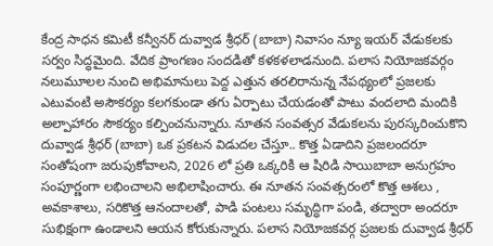కేంద్ర సాధన కమిటీ కన్వీనర్ దువ్వాడ శ్రీధర్ (బాబా) నివాసం న్యూ ఇయర్ వేడుకలకు సర్వం సిద్ధమైంది. వేదిక ప్రాంగణం సందడితో కళకళలాడనుంది. పలాస నియోజకవర్గం నలుమూలల నుంచి అభిమానులు పెద్ద ఎత్తున తరలిరానున్న నేపథ్యంలో ప్రజలకు ఎటువంటి అసౌకర్యం కలగకుండా తగు ఏర్పాటు చేయడంతో పాటు వందలాది మందికి అల్పాహారం సౌకర్యం కల్పించనున్నారు. నూతన సంవత్సర వేడుకలను పురస్కరించుకొని దువ్వాడ శ్రీధర్ (బాబా) ఒక ప్రకటన విడుదల చేస్తూ.. కొత్త ఏడాదిని ప్రజలందరూ సంతోషంగా జరుపుకోవాలని, 2026 లో ప్రతి ఒక్కరికి ఆ షిరిడి సాయిబాబా అనుగ్రహం సంపూర్ణంగా లభించాలని అభిలాషించారు. ఈ నూతన సంవత్సరంలో కొత్త ఆశలు , అవకాశాలు, సరికొత్త ఆనందాలతో, పాడి పంటలు సమృద్ధిగా పండి, తద్వారా అందరూ సుభిక్షంగా ఉండాలని ఆయన కోరుకున్నారు. పలాస నియోజకవర్గ ప్రజలకు దువ్వాడ శ్రీధర్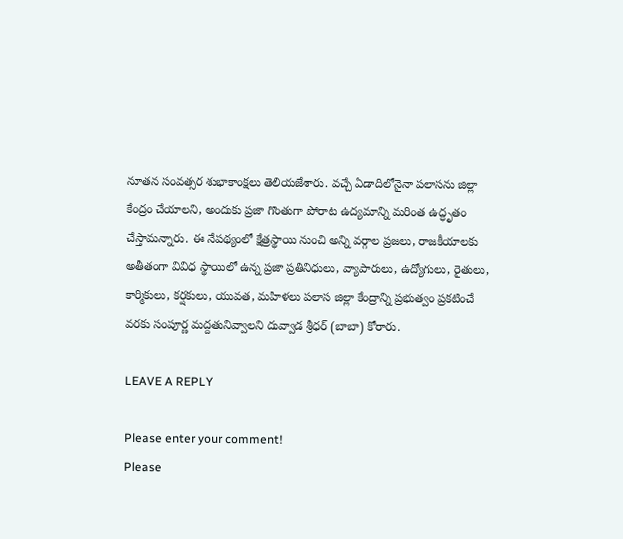నూతన సంవత్సర శుభాకాంక్షలు తెలియజేశారు. వచ్చే ఏడాదిలోనైనా పలాసను జిల్లా కేంద్రం చేయాలని, అందుకు ప్రజా గొంతుగా పోరాట ఉద్యమాన్ని మరింత ఉద్ధృతం చేస్తామన్నారు. ఈ నేపథ్యంలో క్షేత్రస్థాయి నుంచి అన్ని వర్గాల ప్రజలు, రాజకీయాలకు అతీతంగా వివిధ స్థాయిలో ఉన్న ప్రజా ప్రతినిధులు, వ్యాపారులు, ఉద్యోగులు, రైతులు, కార్మికులు, కర్షకులు, యువత, మహిళలు పలాస జిల్లా కేంద్రాన్ని ప్రభుత్వం ప్రకటించే వరకు సంపూర్ణ మద్దతునివ్వాలని దువ్వాడ శ్రీధర్ (బాబా) కోరారు.

LEAVE A REPLY

Please enter your comment!
Please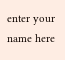enter your name here